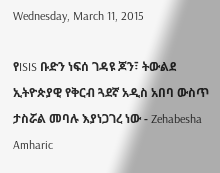Wednesday, March 11, 2015

የISIS ቡድን ነፍሰ ገዳዩ ጆን፣ ትውልደ ኢትዮጵያዊ የቅርብ ጓደኛ አዲስ አበባ ውስጥ ታስሯል መባሉ እያነጋገረ ነው - Zehabesha Amharic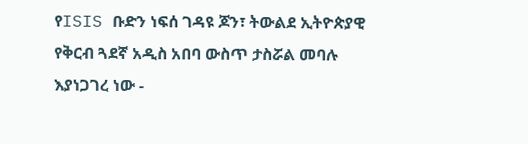የISIS ቡድን ነፍሰ ገዳዩ ጆን፣ ትውልደ ኢትዮጵያዊ የቅርብ ጓደኛ አዲስ አበባ ውስጥ ታስሯል መባሉ እያነጋገረ ነው -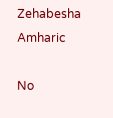Zehabesha Amharic

No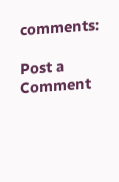comments:

Post a Comment